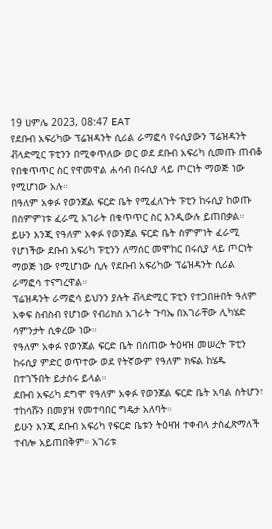19 ሀምሌ 2023, 08:47 EAT
የደቡብ አፍሪካው ፕሬዝዳንት ሲሪል ራማፎሳ የሩሲያውን ፕሬዝዳንት ቭላድሚር ፑቲንን በሚቀጥለው ወር ወደ ደቡብ አፍሪካ ሲመጡ ጠብቆ የበቁጥጥር ስር የዋመዋል ሐሳብ በሩሲያ ላይ ጦርነት ማወጅ ነው የሚሆነው አሉ።
በዓለም አቀፉ የወንጀል ፍርድ ቤት የሚፈለጉት ፑቲን ከሩሲያ ከወጡ በስምምነቱ ፈራሚ አገራት በቁጥጥር ስር እንዲውሉ ይጠበቃል።
ይሁን እንጂ የዓለም አቀፉ የወንጀል ፍርድ ቤት ስምምነት ፈራሚ የሆነችው ደቡብ አፍሪካ ፑቲንን ለማሰር መሞከር በሩሲያ ላይ ጦርነት ማወጅ ነው የሚሆነው ሲሉ የደቡብ አፍሪካው ፕሬዝዳንት ሲሪል ራማፎሳ ተናግረዋል።
ፕሬዝዳንት ራማፎሳ ይህንን ያሉት ቭላድሚር ፑቲን የተጋበዙበት ዓለም አቀፍ ስብስብ የሆነው የብሪክስ አገራት ጉባኤ በአገራቸው ሊካሄድ ሳምንታት ሲቀረው ነው።
የዓለም አቀፉ የወንጀል ፍርድ ቤት በሰጠው ትዕዛዝ መሠረት ፑቲን ከሩሲያ ምድር ወጥተው ወደ የትኛውም የዓለም ክፍል ከሄዱ በተገኙበት ይታሰሩ ይላል።
ደቡብ አፍሪካ ደግሞ የዓለም አቀፉ የወንጀል ፍርድ ቤት አባል ስትሆን፣ ተከሳሹን በመያዝ የመተባበር ግዴታ አለባት።
ይሁን እንጂ ደቡብ አፍሪካ የፍርድ ቤቱን ትዕዛዝ ተቀብላ ታስፈጽማለች ተብሎ አይጠበቅም። አገሪቱ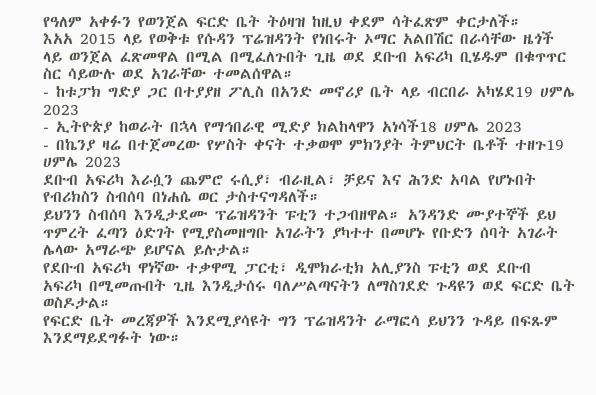የዓለም አቀፉን የወንጀል ፍርድ ቤት ትዕዛዝ ከዚህ ቀደም ሳትፈጽም ቀርታለች።
እአአ 2015 ላይ የወቅቱ የሱዳን ፕሬዝዳንት የነበሩት ኦማር አልበሽር በራሳቸው ዜጎች ላይ ወንጀል ፈጽመዋል በሚል በሚፈለጉበት ጊዜ ወደ ደቡብ አፍሪካ ቢሄዱም በቁጥጥር ስር ሳይውሉ ወደ አገራቸው ተመልሰዋል።
- ከቱፓክ ግድያ ጋር በተያያዘ ፖሊስ በአንድ መኖሪያ ቤት ላይ ብርበራ አካሄደ19 ሀምሌ 2023
- ኢትዮጵያ ከወራት በኋላ የማኅበራዊ ሚድያ ክልከላዋን አነሳች18 ሀምሌ 2023
- በኬንያ ዛሬ በተጀመረው የሦስት ቀናት ተቃወሞ ምክንያት ትምህርት ቤቶች ተዘጉ19 ሀምሌ 2023
ደቡብ አፍሪካ እራሷን ጨምሮ ሩሲያ፣ ብራዚል፣ ቻይና እና ሕንድ አባል የሆኑበት የብሪክስን ስብሰባ በነሐሴ ወር ታስተናግዳለች።
ይህንን ስብሰባ እንዲታደሙ ፕሬዝዳንት ፑቲን ተጋብዘዋል። አንዳንድ ሙያተኞች ይህ ጥምረት ፈጣን ዕድገት የሚያስመዘግቡ አገራትን ያካተተ በመሆኑ የቡድን ሰባት አገራት ሌላው አማራጭ ይሆናል ይሉታል።
የደቡብ አፍሪካ ዋነኛው ተቃዋሚ ፓርቲ፣ ዲሞክራቲክ አሊያንስ ፑቲን ወደ ደቡብ አፍሪካ በሚመጡበት ጊዜ እንዲታሰሩ ባለሥልጣናትን ለማስገደድ ጉዳዩን ወደ ፍርድ ቤት ወስዶታል።
የፍርድ ቤት መረጃዎች እንደሚያሳዩት ግን ፕሬዝዳንት ራማፎሳ ይህንን ጉዳይ በፍጹም እንደማይደግፉት ነው።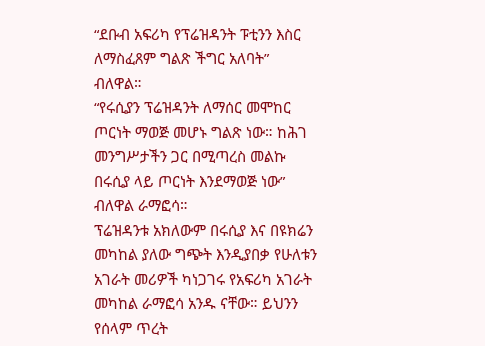“ደቡብ አፍሪካ የፕሬዝዳንት ፑቲንን እስር ለማስፈጸም ግልጽ ችግር አለባት” ብለዋል።
“የሩሲያን ፕሬዝዳንት ለማሰር መሞከር ጦርነት ማወጅ መሆኑ ግልጽ ነው። ከሕገ መንግሥታችን ጋር በሚጣረስ መልኩ በሩሲያ ላይ ጦርነት እንደማወጅ ነው” ብለዋል ራማፎሳ።
ፕሬዝዳንቱ አክለውም በሩሲያ እና በዩክሬን መካከል ያለው ግጭት እንዲያበቃ የሁለቱን አገራት መሪዎች ካነጋገሩ የአፍሪካ አገራት መካከል ራማፎሳ አንዱ ናቸው። ይህንን የሰላም ጥረት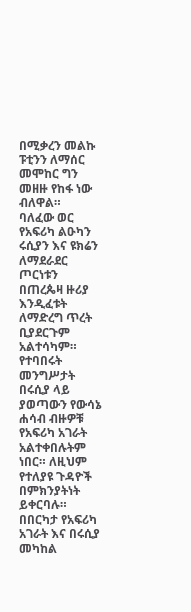በሚቃረን መልኩ ፑቲንን ለማሰር መሞከር ግን መዘዙ የከፋ ነው ብለዋል።
ባለፈው ወር የአፍሪካ ልዑካን ሩሲያን እና ዩክሬን ለማደራደር ጦርነቱን በጠረጴዛ ዙሪያ እንዲፈቱት ለማድረግ ጥረት ቢያደርጉም አልተሳካም።
የተባበሩት መንግሥታት በሩሲያ ላይ ያወጣውን የውሳኔ ሐሳብ ብዙዎቹ የአፍሪካ አገራት አልተቀበሉትም ነበር። ለዚህም የተለያዩ ጉዳዮች በምክንያትነት ይቀርባሉ።
በበርካታ የአፍሪካ አገራት እና በሩሲያ መካከል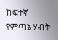ከፍተኛ የምጣኔ ሃብት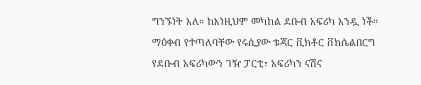ግንኙነት አለ። ከእነዚህም መካከል ደቡብ አፍሪካ አንዷ ነች።
ማዕቀብ የተጣለባቸው የሩሲያው ቱጃር ቪክቶር ቨክሴልበርግ የደቡብ አፍሪካውን ገዥ ፓርቲ፣ አፍሪካን ናሽና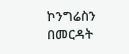ኮንግሬስን በመርዳት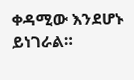ቀዳሚው እንደሆኑ ይነገራል።